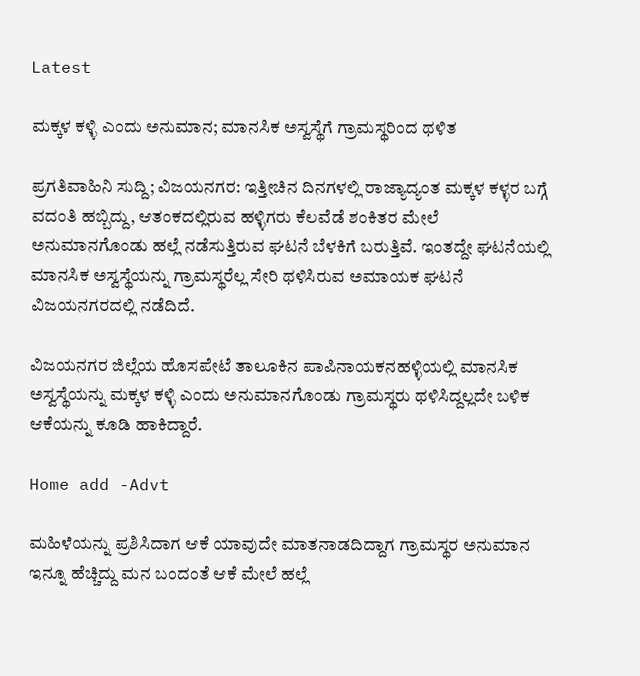Latest

ಮಕ್ಕಳ ಕಳ್ಳಿ ಎಂದು ಅನುಮಾನ; ಮಾನಸಿಕ ಅಸ್ವಸ್ಥೆಗೆ ಗ್ರಾಮಸ್ಥರಿಂದ ಥಳಿತ

ಪ್ರಗತಿವಾಹಿನಿ ಸುದ್ದಿ; ವಿಜಯನಗರ: ಇತ್ತೀಚಿನ ದಿನಗಳಲ್ಲಿ ರಾಜ್ಯಾದ್ಯಂತ ಮಕ್ಕಳ ಕಳ್ಳರ ಬಗ್ಗೆ ವದಂತಿ ಹಬ್ಬಿದ್ದು, ಆತಂಕದಲ್ಲಿರುವ ಹಳ್ಳಿಗರು ಕೆಲವೆಡೆ ಶಂಕಿತರ ಮೇಲೆ ಅನುಮಾನಗೊಂಡು ಹಲ್ಲೆ ನಡೆಸುತ್ತಿರುವ ಘಟನೆ ಬೆಳಕಿಗೆ ಬರುತ್ತಿವೆ. ಇಂತದ್ದೇ ಘಟನೆಯಲ್ಲಿ ಮಾನಸಿಕ ಅಸ್ವಸ್ಥೆಯನ್ನು ಗ್ರಾಮಸ್ಥರೆಲ್ಲ ಸೇರಿ ಥಳಿಸಿರುವ ಅಮಾಯಕ ಘಟನೆ ವಿಜಯನಗರದಲ್ಲಿ ನಡೆದಿದೆ.

ವಿಜಯನಗರ ಜಿಲ್ಲೆಯ ಹೊಸಪೇಟೆ ತಾಲೂಕಿನ ಪಾಪಿನಾಯಕನಹಳ್ಳಿಯಲ್ಲಿ ಮಾನಸಿಕ ಅಸ್ವಸ್ಥೆಯನ್ನು ಮಕ್ಕಳ ಕಳ್ಳಿ ಎಂದು ಅನುಮಾನಗೊಂಡು ಗ್ರಾಮಸ್ಥರು ಥಳಿಸಿದ್ದಲ್ಲದೇ ಬಳಿಕ ಆಕೆಯನ್ನು ಕೂಡಿ ಹಾಕಿದ್ದಾರೆ.

Home add -Advt

ಮಹಿಳೆಯನ್ನು ಪ್ರಶಿಸಿದಾಗ ಆಕೆ ಯಾವುದೇ ಮಾತನಾಡದಿದ್ದಾಗ ಗ್ರಾಮಸ್ಥರ ಅನುಮಾನ ಇನ್ನೂ ಹೆಚ್ಚಿದ್ದು ಮನ ಬಂದಂತೆ ಆಕೆ ಮೇಲೆ ಹಲ್ಲೆ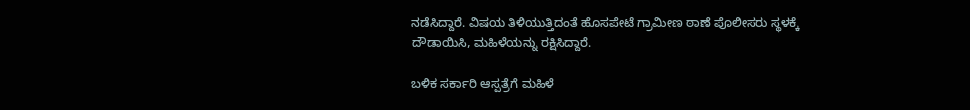ನಡೆಸಿದ್ದಾರೆ. ವಿಷಯ ತಿಳಿಯುತ್ತಿದಂತೆ ಹೊಸಪೇಟೆ ಗ್ರಾಮೀಣ ಠಾಣೆ ಪೊಲೀಸರು ಸ್ಥಳಕ್ಕೆ ದೌಡಾಯಿಸಿ, ಮಹಿಳೆಯನ್ನು ರಕ್ಷಿಸಿದ್ದಾರೆ.

ಬಳಿಕ ಸರ್ಕಾರಿ ಆಸ್ಪತ್ರೆಗೆ ಮಹಿಳೆ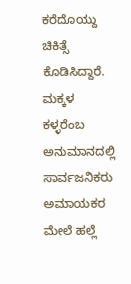ಕರೆದೊಯ್ದು ಚಿಕಿತ್ಸೆ ಕೊಡಿಸಿದ್ದಾರೆ. ಮಕ್ಕಳ ಕಳ್ಳರೆಂಬ ಅನುಮಾನದಲ್ಲಿ ಸಾರ್ವಜನಿಕರು ಅಮಾಯಕರ ಮೇಲೆ ಹಲ್ಲೆ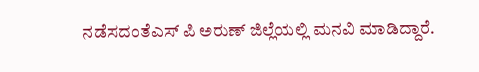ನಡೆಸದಂತೆಎಸ್ ಪಿ ಅರುಣ್ ಜಿಲ್ಲೆಯಲ್ಲಿ ಮನವಿ ಮಾಡಿದ್ದಾರೆ.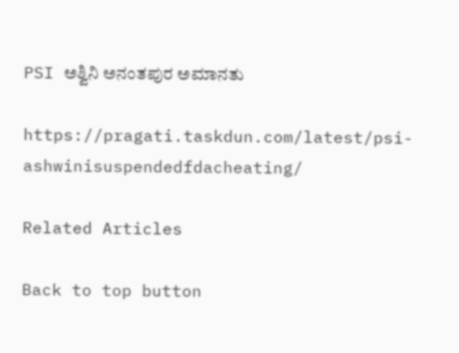PSI ಅಶ್ವಿನಿ ಅನಂತಪುರ ಅಮಾನತು

https://pragati.taskdun.com/latest/psi-ashwinisuspendedfdacheating/

Related Articles

Back to top button